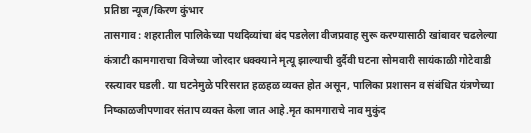प्रतिष्ठा न्यूज/किरण कुंभार
तासगाव : शहरातील पालिकेच्या पथदिव्यांचा बंद पडलेला वीजप्रवाह सुरू करण्यासाठी खांबावर चढलेल्या कंत्राटी कामगाराचा विजेच्या जोरदार धक्क्याने मृत्यू झाल्याची दुर्दैवी घटना सोमवारी सायंकाळी गोटेवाडी रस्त्यावर घडली. या घटनेमुळे परिसरात हळहळ व्यक्त होत असून, पालिका प्रशासन व संबंधित यंत्रणेच्या निष्काळजीपणावर संताप व्यक्त केला जात आहे.मृत कामगाराचे नाव मुकुंद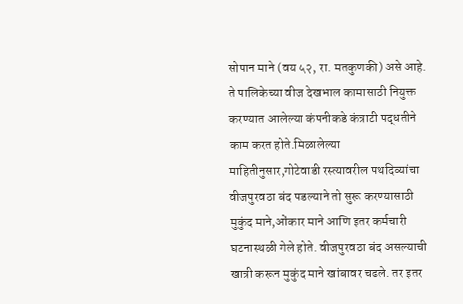सोपान माने (वय ५२, रा. मतकुणकी) असे आहे. ते पालिकेच्या वीज देखभाल कामासाठी नियुक्त करण्यात आलेल्या कंपनीकडे कंत्राटी पद्धतीने काम करत होते.मिळालेल्या माहितीनुसार,गोटेवाडी रस्त्यावरील पथदिव्यांचा वीजपुरवठा बंद पडल्याने तो सुरू करण्यासाठी मुकुंद माने,ओंकार माने आणि इतर कर्मचारी घटनास्थळी गेले होते. वीजपुरवठा बंद असल्याची खात्री करून मुकुंद माने खांबावर चढले. तर इतर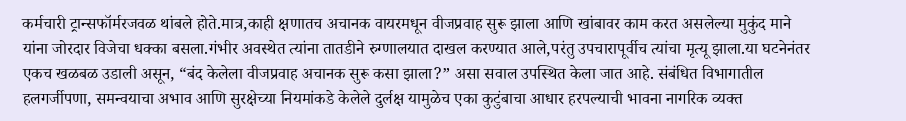कर्मचारी ट्रान्सफॉर्मरजवळ थांबले होते.मात्र,काही क्षणातच अचानक वायरमधून वीजप्रवाह सुरू झाला आणि खांबावर काम करत असलेल्या मुकुंद माने यांना जोरदार विजेचा धक्का बसला.गंभीर अवस्थेत त्यांना तातडीने रुग्णालयात दाखल करण्यात आले,परंतु उपचारापूर्वीच त्यांचा मृत्यू झाला.या घटनेनंतर एकच खळबळ उडाली असून, “बंद केलेला वीजप्रवाह अचानक सुरू कसा झाला?” असा सवाल उपस्थित केला जात आहे. संबंधित विभागातील हलगर्जीपणा, समन्वयाचा अभाव आणि सुरक्षेच्या नियमांकडे केलेले दुर्लक्ष यामुळेच एका कुटुंबाचा आधार हरपल्याची भावना नागरिक व्यक्त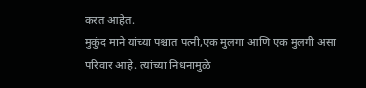करत आहेत.
मुकुंद माने यांच्या पश्चात पत्नी,एक मुलगा आणि एक मुलगी असा परिवार आहे. त्यांच्या निधनामुळे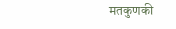मतकुणकी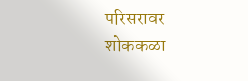परिसरावर शोककळा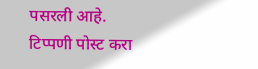पसरली आहे.
टिप्पणी पोस्ट करा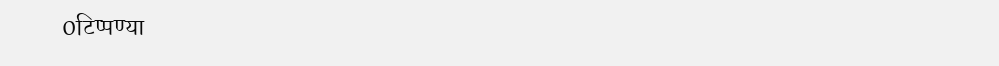0टिप्पण्या